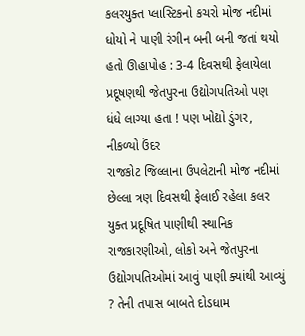કલરયુક્ત પ્લાસ્ટિકનો કચરો મોજ નદીમાં ધોયો ને પાણી રંગીન બની બની જતાં થયો હતો ઊહાપોહ : 3-4 દિવસથી ફેલાયેલા પ્રદૂષણથી જેતપુરના ઉદ્યોગપતિઓ પણ ધંધે લાગ્યા હતા ! પણ ખોદ્યો ડુંગર, નીકળ્યો ઉંદર
રાજકોટ જિલ્લાના ઉપલેટાની મોજ નદીમાં છેલ્લા ત્રણ દિવસથી ફેલાઈ રહેલા કલર યુક્ત પ્રદૂષિત પાણીથી સ્થાનિક રાજકારણીઓ, લોકો અને જેતપુરના ઉદ્યોગપતિઓમાં આવું પાણી ક્યાંથી આવ્યું ? તેની તપાસ બાબતે દોડધામ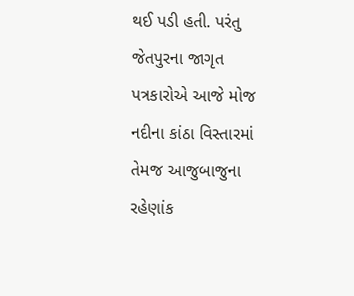થઈ પડી હતી. પરંતુ જેતપુરના જાગૃત પત્રકારોએ આજે મોજ નદીના કાંઠા વિસ્તારમાં તેમજ આજુબાજુના રહેણાંક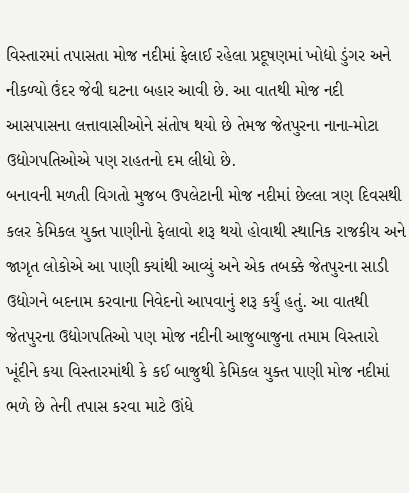વિસ્તારમાં તપાસતા મોજ નદીમાં ફેલાઈ રહેલા પ્રદૂષણમાં ખોદ્યો ડુંગર અને નીકળ્યો ઉંદર જેવી ઘટના બહાર આવી છે. આ વાતથી મોજ નદી આસપાસના લત્તાવાસીઓને સંતોષ થયો છે તેમજ જેતપુરના નાના-મોટા ઉદ્યોગપતિઓએ પણ રાહતનો દમ લીધો છે.
બનાવની મળતી વિગતો મુજબ ઉપલેટાની મોજ નદીમાં છેલ્લા ત્રણ દિવસથી કલર કેમિકલ યુક્ત પાણીનો ફેલાવો શરૂ થયો હોવાથી સ્થાનિક રાજકીય અને જાગૃત લોકોએ આ પાણી ક્યાંથી આવ્યું અને એક તબક્કે જેતપુરના સાડી ઉદ્યોગને બદનામ કરવાના નિવેદનો આપવાનું શરૂ કર્યું હતું. આ વાતથી જેતપુરના ઉદ્યોગપતિઓ પણ મોજ નદીની આજુબાજુના તમામ વિસ્તારો ખૂંદીને કયા વિસ્તારમાંથી કે કઈ બાજુથી કેમિકલ યુક્ત પાણી મોજ નદીમાં ભળે છે તેની તપાસ કરવા માટે ઊંધે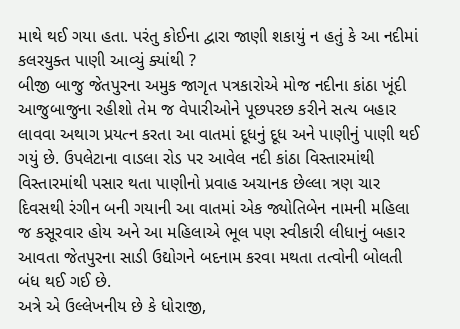માથે થઈ ગયા હતા. પરંતુ કોઈના દ્વારા જાણી શકાયું ન હતું કે આ નદીમાં કલરયુક્ત પાણી આવ્યું ક્યાંથી ?
બીજી બાજુ જેતપુરના અમુક જાગૃત પત્રકારોએ મોજ નદીના કાંઠા ખૂંદી આજુબાજુના રહીશો તેમ જ વેપારીઓને પૂછપરછ કરીને સત્ય બહાર લાવવા અથાગ પ્રયત્ન કરતા આ વાતમાં દૂધનું દૂધ અને પાણીનું પાણી થઈ ગયું છે. ઉપલેટાના વાડલા રોડ પર આવેલ નદી કાંઠા વિસ્તારમાંથી વિસ્તારમાંથી પસાર થતા પાણીનો પ્રવાહ અચાનક છેલ્લા ત્રણ ચાર દિવસથી રંગીન બની ગયાની આ વાતમાં એક જ્યોતિબેન નામની મહિલા જ કસૂરવાર હોય અને આ મહિલાએ ભૂલ પણ સ્વીકારી લીધાનું બહાર આવતા જેતપુરના સાડી ઉદ્યોગને બદનામ કરવા મથતા તત્વોની બોલતી બંધ થઈ ગઈ છે.
અત્રે એ ઉલ્લેખનીય છે કે ધોરાજી,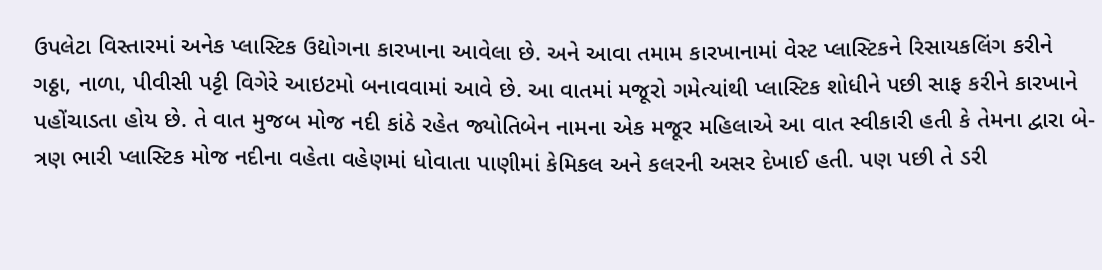ઉપલેટા વિસ્તારમાં અનેક પ્લાસ્ટિક ઉદ્યોગના કારખાના આવેલા છે. અને આવા તમામ કારખાનામાં વેસ્ટ પ્લાસ્ટિકને રિસાયકલિંગ કરીને ગઠ્ઠા, નાળા, પીવીસી પટ્ટી વિગેરે આઇટમો બનાવવામાં આવે છે. આ વાતમાં મજૂરો ગમેત્યાંથી પ્લાસ્ટિક શોધીને પછી સાફ કરીને કારખાને પહોંચાડતા હોય છે. તે વાત મુજબ મોજ નદી કાંઠે રહેત જ્યોતિબેન નામના એક મજૂર મહિલાએ આ વાત સ્વીકારી હતી કે તેમના દ્વારા બે-ત્રણ ભારી પ્લાસ્ટિક મોજ નદીના વહેતા વહેણમાં ધોવાતા પાણીમાં કેમિકલ અને કલરની અસર દેખાઈ હતી. પણ પછી તે ડરી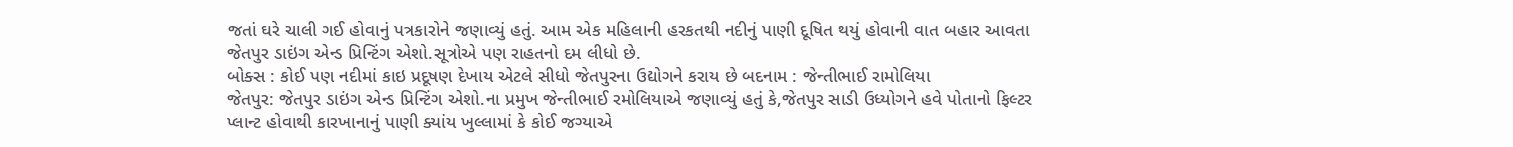જતાં ઘરે ચાલી ગઈ હોવાનું પત્રકારોને જણાવ્યું હતું. આમ એક મહિલાની હરકતથી નદીનું પાણી દૂષિત થયું હોવાની વાત બહાર આવતા જેતપુર ડાઇંગ એન્ડ પ્રિન્ટિંગ એશો.સૂત્રોએ પણ રાહતનો દમ લીધો છે.
બોક્સ : કોઈ પણ નદીમાં કાઇ પ્રદૂષણ દેખાય એટલે સીધો જેતપુરના ઉદ્યોગને કરાય છે બદનામ : જેન્તીભાઈ રામોલિયા
જેતપુર: જેતપુર ડાઇંગ એન્ડ પ્રિન્ટિંગ એશો.ના પ્રમુખ જેન્તીભાઈ રમોલિયાએ જણાવ્યું હતું કે,જેતપુર સાડી ઉધ્યોગને હવે પોતાનો ફિલ્ટર પ્લાન્ટ હોવાથી કારખાનાનું પાણી ક્યાંય ખુલ્લામાં કે કોઈ જગ્યાએ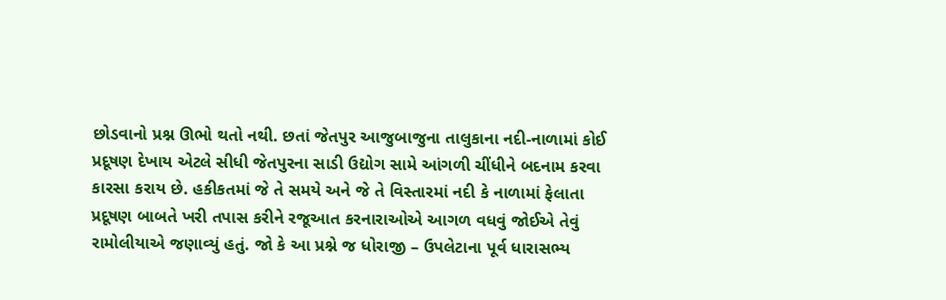છોડવાનો પ્રશ્ન ઊભો થતો નથી. છતાં જેતપુર આજુબાજુના તાલુકાના નદી-નાળામાં કોઈ પ્રદૂષણ દેખાય એટલે સીધી જેતપુરના સાડી ઉદ્યોગ સામે આંગળી ચીંધીને બદનામ કરવા કારસા કરાય છે. હકીકતમાં જે તે સમયે અને જે તે વિસ્તારમાં નદી કે નાળામાં ફેલાતા પ્રદૂષણ બાબતે ખરી તપાસ કરીને રજૂઆત કરનારાઓએ આગળ વધવું જોઈએ તેવું રામોલીયાએ જણાવ્યું હતું. જો કે આ પ્રશ્ને જ ધોરાજી – ઉપલેટાના પૂર્વ ધારાસભ્ય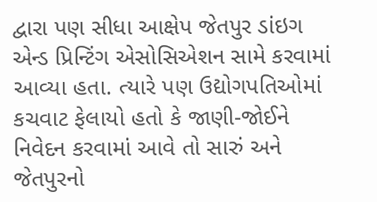દ્વારા પણ સીધા આક્ષેપ જેતપુર ડાંઇગ એન્ડ પ્રિન્ટિંગ એસોસિએશન સામે કરવામાં આવ્યા હતા. ત્યારે પણ ઉદ્યોગપતિઓમાં કચવાટ ફેલાયો હતો કે જાણી-જોઈને નિવેદન કરવામાં આવે તો સારું અને જેતપુરનો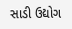સાડી ઉદ્યોગ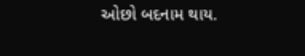ઓછો બદનામ થાય.